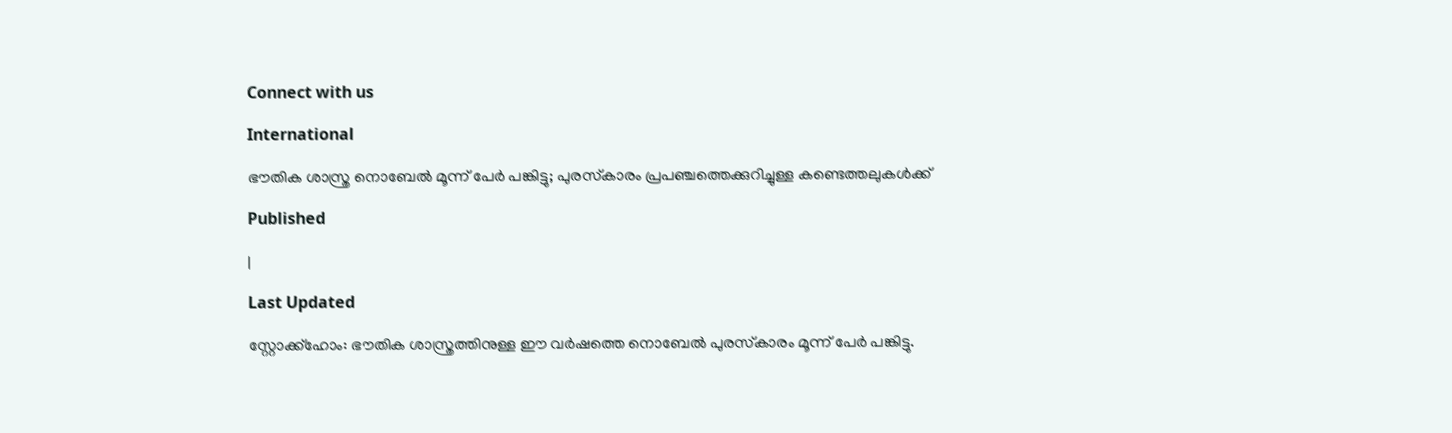Connect with us

International

ഭൗതിക ശാസ്ത്ര നൊബേല്‍ മൂന്ന് പേര്‍ പങ്കിട്ടു; പുരസ്‌കാരം പ്രപഞ്ചത്തെക്കുറിച്ചുള്ള കണ്ടെത്തലുകള്‍ക്ക്

Published

|

Last Updated

സ്റ്റോക്ക്‌ഹോം: ഭൗതിക ശാസ്ത്രത്തിനുള്ള ഈ വര്‍ഷത്തെ നൊബേല്‍ പുരസ്‌കാരം മൂന്ന് പേര്‍ പങ്കിട്ടു.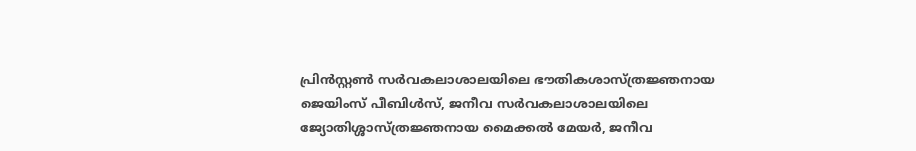പ്രിന്‍സ്റ്റണ്‍ സര്‍വകലാശാലയിലെ ഭൗതികശാസ്ത്രജ്ഞനായ ജെയിംസ് പീബിള്‍സ്, ജനീവ സര്‍വകലാശാലയിലെ ജ്യോതിശ്ശാസ്ത്രജ്ഞനായ മൈക്കല്‍ മേയര്‍, ജനീവ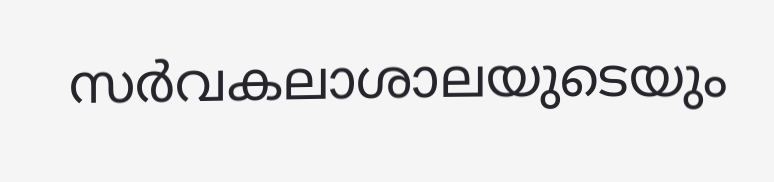സര്‍വകലാശാലയുടെയും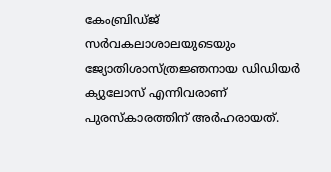കേംബ്രിഡ്ജ് സര്‍വകലാശാലയുടെയും ജ്യോതിശാസ്ത്രജ്ഞനായ ഡിഡിയര്‍ ക്യുലോസ് എന്നിവരാണ് പുരസ്‌കാരത്തിന് അര്‍ഹരായത്.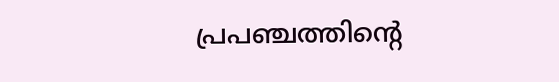പ്രപഞ്ചത്തിന്റെ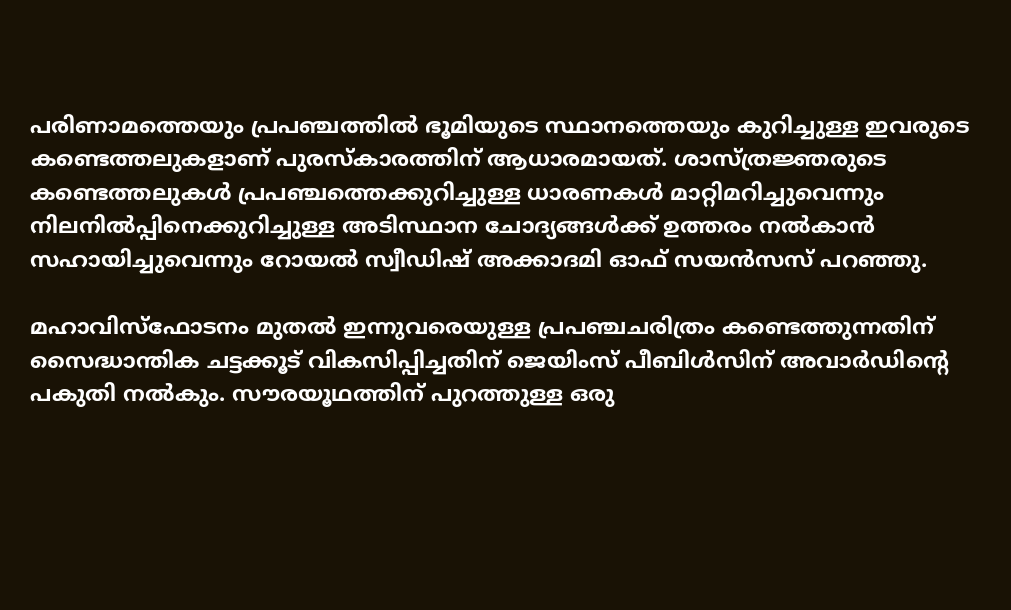പരിണാമത്തെയും പ്രപഞ്ചത്തില്‍ ഭൂമിയുടെ സ്ഥാനത്തെയും കുറിച്ചുള്ള ഇവരുടെ കണ്ടെത്തലുകളാണ് പുരസ്‌കാരത്തിന് ആധാരമായത്. ശാസ്ത്രജ്ഞരുടെ കണ്ടെത്തലുകള്‍ പ്രപഞ്ചത്തെക്കുറിച്ചുള്ള ധാരണകള്‍ മാറ്റിമറിച്ചുവെന്നും നിലനില്‍പ്പിനെക്കുറിച്ചുള്ള അടിസ്ഥാന ചോദ്യങ്ങള്‍ക്ക് ഉത്തരം നല്‍കാന്‍ സഹായിച്ചുവെന്നും റോയല്‍ സ്വീഡിഷ് അക്കാദമി ഓഫ് സയന്‍സസ് പറഞ്ഞു.

മഹാവിസ്‌ഫോടനം മുതല്‍ ഇന്നുവരെയുള്ള പ്രപഞ്ചചരിത്രം കണ്ടെത്തുന്നതിന് സൈദ്ധാന്തിക ചട്ടക്കൂട് വികസിപ്പിച്ചതിന് ജെയിംസ് പീബിള്‍സിന് അവാര്‍ഡിന്റെ പകുതി നല്‍കും. സൗരയൂഥത്തിന് പുറത്തുള്ള ഒരു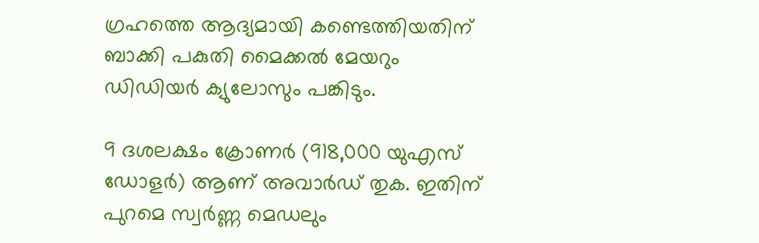ഗ്രഹത്തെ ആദ്യമായി കണ്ടെത്തിയതിന് ബാക്കി പകുതി മൈക്കല്‍ മേയറും ഡിഡിയര്‍ ക്യുലോസും പങ്കിടും.

9 ദശലക്ഷം ക്രോണര്‍ (918,000 യുഎസ് ഡോളര്‍) ആണ് അവാര്‍ഡ് തുക. ഇതിന് പുറമെ സ്വര്‍ണ്ണ മെഡലും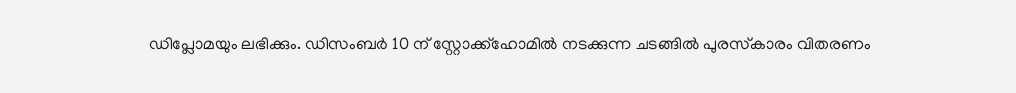ഡിപ്ലോമയും ലഭിക്കും. ഡിസംബര്‍ 10 ന് സ്റ്റോക്ക്‌ഹോമില്‍ നടക്കുന്ന ചടങ്ങില്‍ പുരസ്‌കാരം വിതരണം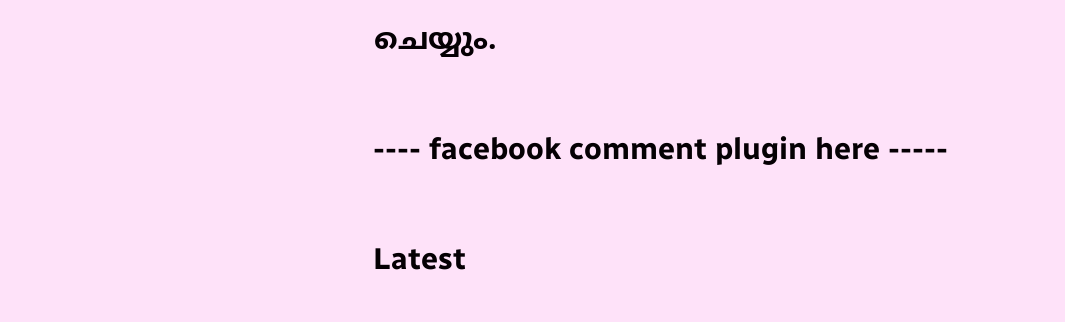ചെയ്യും.

---- facebook comment plugin here -----

Latest